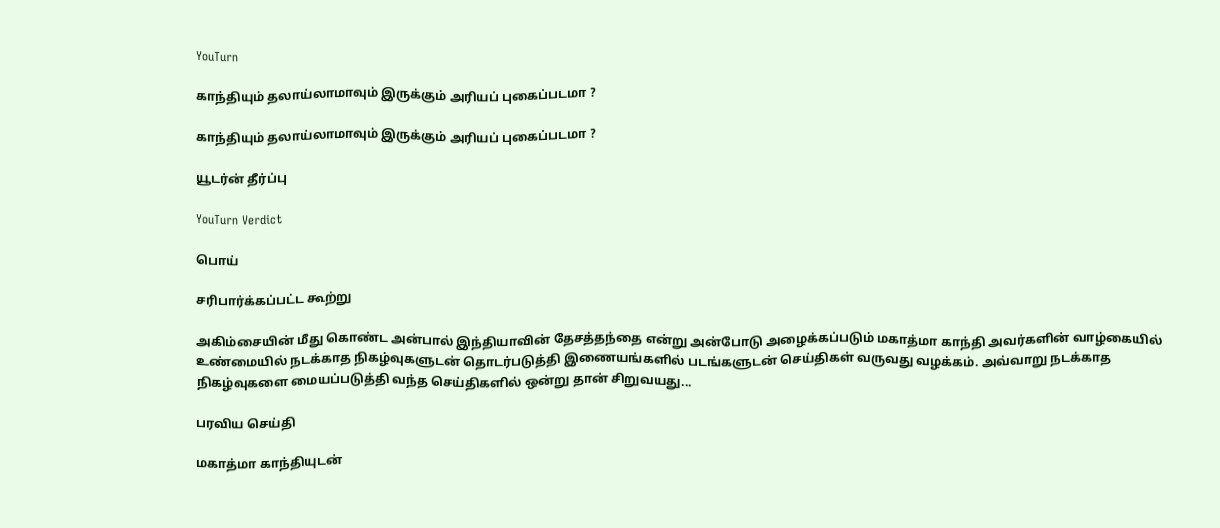YouTurn

காந்தியும் தலாய்லாமாவும் இருக்கும் அரியப் புகைப்படமா ?

காந்தியும் தலாய்லாமாவும் இருக்கும் அரியப் புகைப்படமா ?

யூடர்ன் தீர்ப்பு

YouTurn Verdict

பொய்

சரிபார்க்கப்பட்ட கூற்று

அகிம்சையின் மீது கொண்ட அன்பால் இந்தியாவின் தேசத்தந்தை என்று அன்போடு அழைக்கப்படும் மகாத்மா காந்தி அவர்களின் வாழ்கையில் உண்மையில் நடக்காத நிகழ்வுகளுடன் தொடர்படுத்தி இணையங்களில் படங்களுடன் செய்திகள் வருவது வழக்கம். அவ்வாறு நடக்காத நிகழ்வுகளை மையப்படுத்தி வந்த செய்திகளில் ஒன்று தான் சிறுவயது...

பரவிய செய்தி

மகாத்மா காந்தியுடன்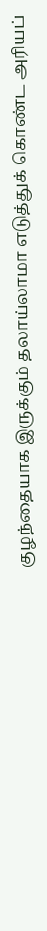குழந்தையாக இருக்கும் தலாய்லாமா எடுத்துக் கொண்ட அரியப்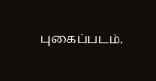புகைப்படம்.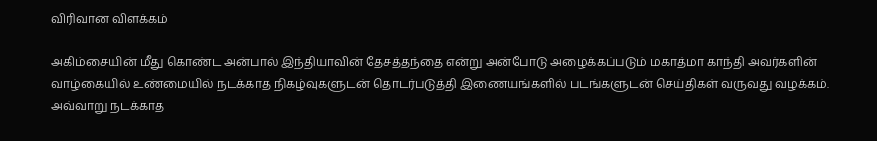விரிவான விளக்கம்

அகிம்சையின் மீது கொண்ட அன்பால் இந்தியாவின் தேசத்தந்தை என்று அன்போடு அழைக்கப்படும் மகாத்மா காந்தி அவர்களின் வாழ்கையில் உண்மையில் நடக்காத நிகழ்வுகளுடன் தொடர்படுத்தி இணையங்களில் படங்களுடன் செய்திகள் வருவது வழக்கம். அவ்வாறு நடக்காத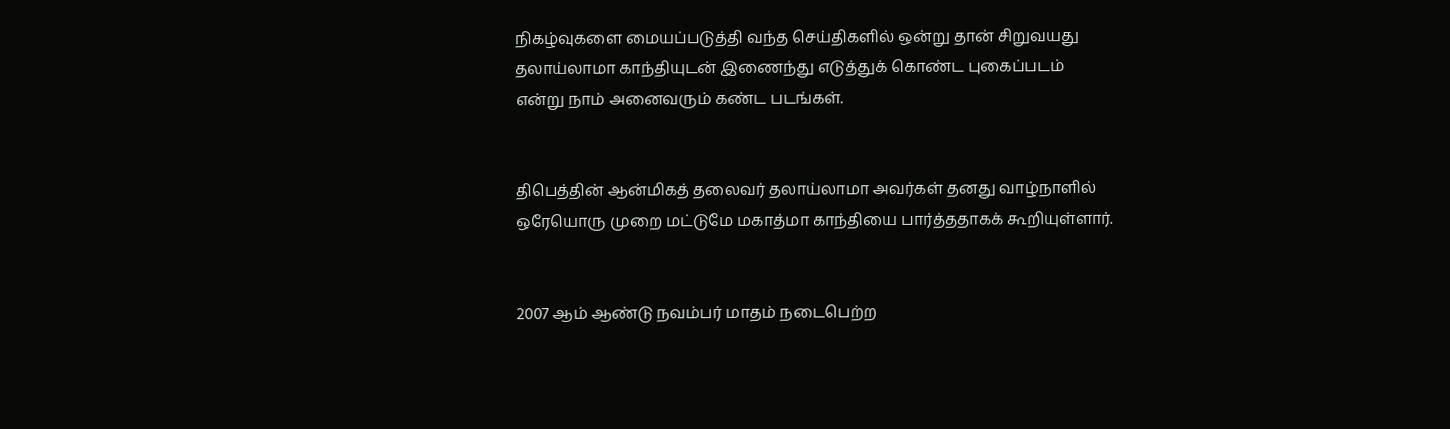நிகழ்வுகளை மையப்படுத்தி வந்த செய்திகளில் ஒன்று தான் சிறுவயது தலாய்லாமா காந்தியுடன் இணைந்து எடுத்துக் கொண்ட புகைப்படம் என்று நாம் அனைவரும் கண்ட படங்கள்.


திபெத்தின் ஆன்மிகத் தலைவர் தலாய்லாமா அவர்கள் தனது வாழ்நாளில் ஒரேயொரு முறை மட்டுமே மகாத்மா காந்தியை பார்த்ததாகக் கூறியுள்ளார்.


2007 ஆம் ஆண்டு நவம்பர் மாதம் நடைபெற்ற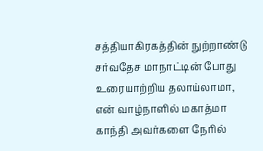சத்தியாகிரகத்தின் நுற்றாண்டு சர்வதேச மாநாட்டின் போது உரையாற்றிய தலாய்லாமா, என் வாழ்நாளில் மகாத்மா காந்தி அவர்களை நேரில்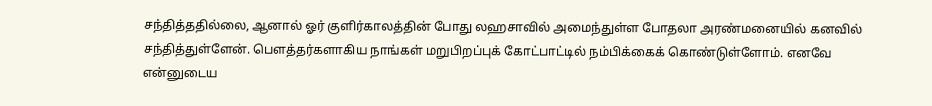சந்தித்ததில்லை, ஆனால் ஓர் குளிர்காலத்தின் போது லஹசாவில் அமைந்துள்ள போதலா அரண்மனையில் கனவில் சந்தித்துள்ளேன். பெளத்தர்களாகிய நாங்கள் மறுபிறப்புக் கோட்பாட்டில் நம்பிக்கைக் கொண்டுள்ளோம். எனவே என்னுடைய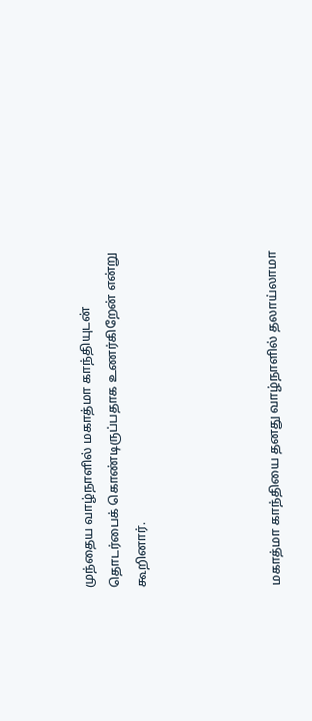முந்தைய வாழ்நாளில் மகாத்மா காந்தியுடன் தொடர்பைக் கொண்டிருப்பதாக உணர்கிறேன் என்று கூறினார்.




மகாத்மா காந்தியை தனது வாழ்நாளில் தலாய்லாமா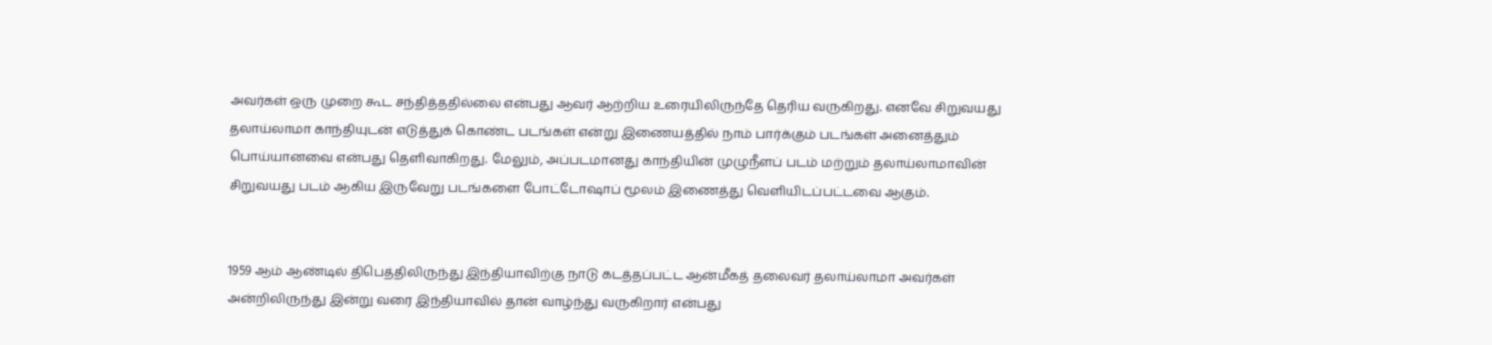அவர்கள் ஒரு முறை கூட சந்தித்ததில்லை என்பது ஆவர் ஆற்றிய உரையிலிருந்தே தெரிய வருகிறது. எனவே சிறுவயது தலாய்லாமா காந்தியுடன் எடுத்துக் கொண்ட படங்கள் என்று இணையத்தில் நாம் பார்க்கும் படங்கள் அனைத்தும் பொய்யானவை என்பது தெளிவாகிறது. மேலும், அப்படமானது காந்தியின் முழுநீளப் படம் மற்றும் தலாய்லாமாவின் சிறுவயது படம் ஆகிய இருவேறு படங்களை போட்டோஷாப் மூலம் இணைத்து வெளியிடப்பட்டவை ஆகும்.


1959 ஆம் ஆண்டில் திபெத்திலிருந்து இந்தியாவிற்கு நாடு கடத்தப்பட்ட ஆன்மீகத் தலைவர் தலாய்லாமா அவர்கள் அன்றிலிருந்து இன்று வரை இந்தியாவில் தான் வாழ்ந்து வருகிறார் என்பது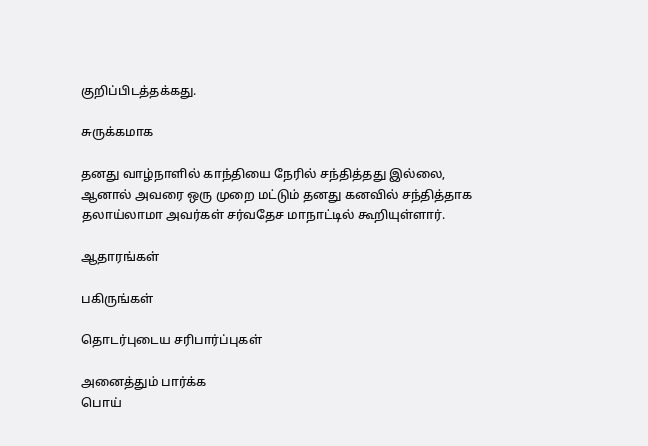குறிப்பிடத்தக்கது.

சுருக்கமாக

தனது வாழ்நாளில் காந்தியை நேரில் சந்தித்தது இல்லை, ஆனால் அவரை ஒரு முறை மட்டும் தனது கனவில் சந்தித்தாக தலாய்லாமா அவர்கள் சர்வதேச மாநாட்டில் கூறியுள்ளார்.

ஆதாரங்கள்

பகிருங்கள்

தொடர்புடைய சரிபார்ப்புகள்

அனைத்தும் பார்க்க
பொய்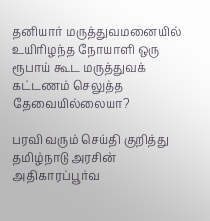தனியார் மருத்துவமனையில் உயிரிழந்த நோயாளி ஒரு ரூபாய் கூட மருத்துவக் கட்டணம் செலுத்த தேவையில்லையா?

பரவி வரும் செய்தி குறித்து தமிழ்நாடு அரசின் அதிகாரப்பூர்வ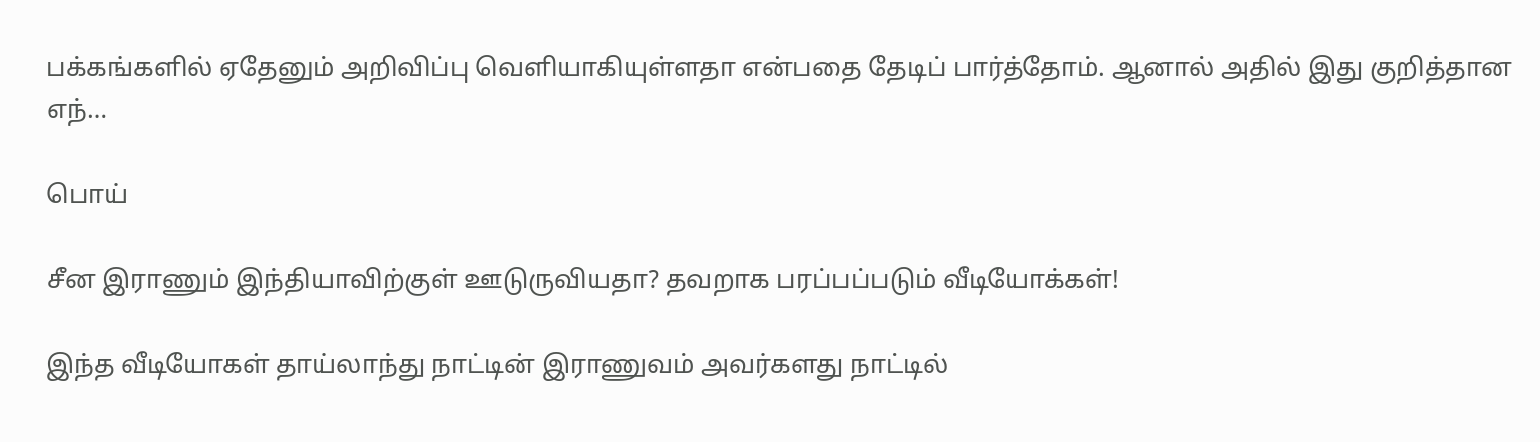பக்கங்களில் ஏதேனும் அறிவிப்பு வெளியாகியுள்ளதா என்பதை தேடிப் பார்த்தோம். ஆனால் அதில் இது குறித்தான எந்…

பொய்

சீன இராணும் இந்தியாவிற்குள் ஊடுருவியதா? தவறாக பரப்பப்படும் வீடியோக்கள்!

இந்த வீடியோகள் தாய்லாந்து நாட்டின் இராணுவம் அவர்களது நாட்டில்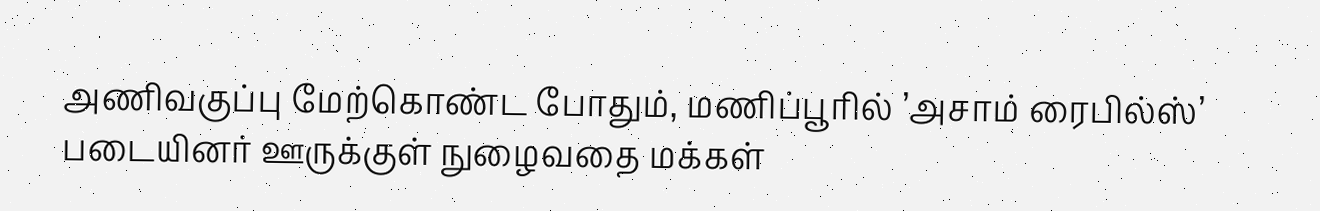அணிவகுப்பு மேற்கொண்ட போதும், மணிப்பூரில் ’அசாம் ரைபில்ஸ்’ படையினர் ஊருக்குள் நுழைவதை மக்கள்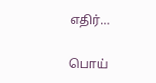எதிர்…

பொய்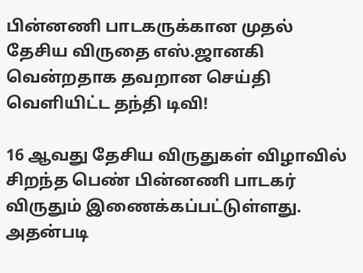பின்னணி பாடகருக்கான முதல் தேசிய விருதை எஸ்.ஜானகி வென்றதாக தவறான செய்தி வெளியிட்ட தந்தி டிவி!

16 ஆவது தேசிய விருதுகள் விழாவில் சிறந்த பெண் பின்னணி பாடகர் விருதும் இணைக்கப்பட்டுள்ளது. அதன்படி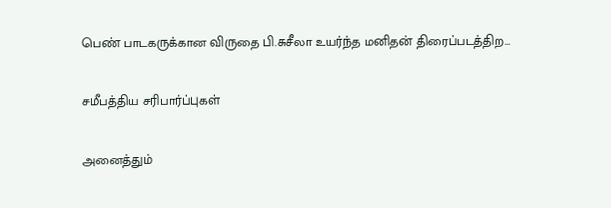பெண் பாடகருக்கான விருதை பி.சுசீலா உயர்ந்த மனிதன் திரைப்படத்திற…

சமீபத்திய சரிபார்ப்புகள்

அனைத்தும்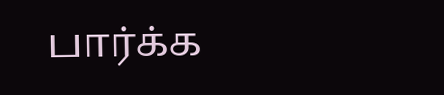பார்க்க